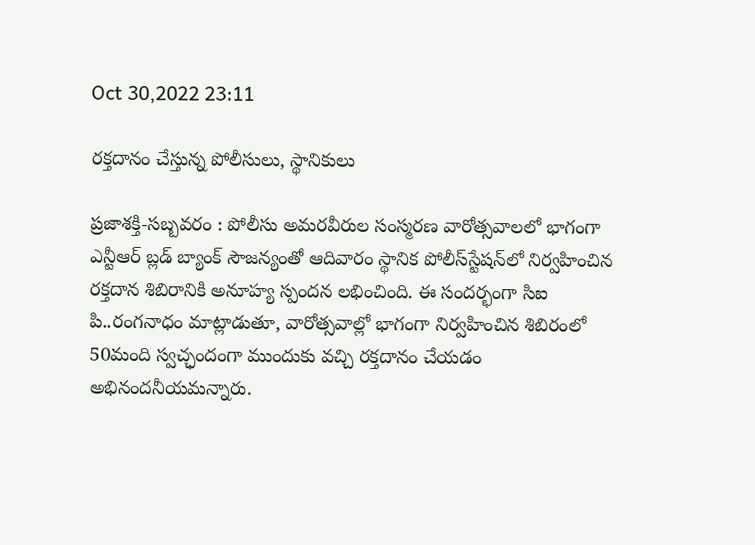Oct 30,2022 23:11

రక్తదానం చేస్తున్న పోలీసులు, స్థానికులు

ప్రజాశక్తి-సబ్బవరం : పోలీసు అమరవీరుల సంస్మరణ వారోత్సవాలలో భాగంగా ఎన్టీఆర్‌ బ్లడ్‌ బ్యాంక్‌ సౌజన్యంతో ఆదివారం స్థానిక పోలీస్‌స్టేషన్‌లో నిర్వహించిన రక్తదాన శిబిరానికి అనూహ్య స్పందన లభించింది. ఈ సందర్భంగా సిఐ పి..రంగనాధం మాట్లాడుతూ, వారోత్సవాల్లో భాగంగా నిర్వహించిన శిబిరంలో 50మంది స్వచ్ఛందంగా ముందుకు వచ్చి రక్తదానం చేయడం అభినందనీయమన్నారు.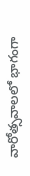వారోత్సవాలలో భాగంగా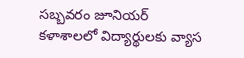సబ్బవరం జూనియర్‌ కళాశాలలో విద్యార్థులకు వ్యాస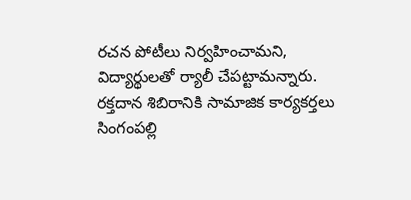రచన పోటీలు నిర్వహించామని, విద్యార్థులతో ర్యాలీ చేపట్టామన్నారు. రక్తదాన శిబిరానికి సామాజిక కార్యకర్తలు సింగంపల్లి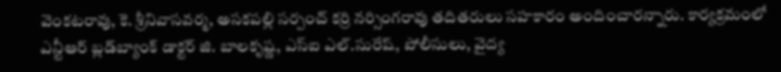వెంకటరావు, కె. శ్రీనివాసవర్మ, అసకపల్లి సర్పంచ్‌ కర్రి నర్సింగరావు తదితరులు సహకారం అందించారన్నారు. కార్యక్రమంలో ఎన్టీఆర్‌ బ్లడ్‌బ్యాంక్‌ డాక్టర్‌ జి. బాలకృష్ణ, ఎస్‌ఐ ఎల్‌.సురేష్‌, పోలీసులు, వైద్య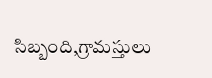సిబ్బంది,గ్రామస్తులు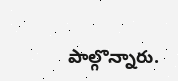పాల్గొన్నారు.